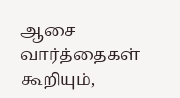ஆசை வார்த்தைகள் கூறியும்,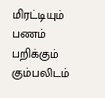மிரட்டியும் பணம் பறிக்கும் கும்பலிடம்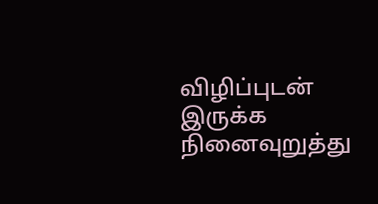விழிப்புடன் இருக்க நினைவுறுத்து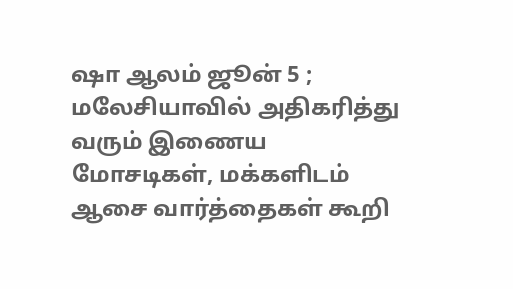ஷா ஆலம் ஜூன் 5 ; மலேசியாவில் அதிகரித்து வரும் இணைய மோசடிகள், மக்களிடம் ஆசை வார்த்தைகள் கூறி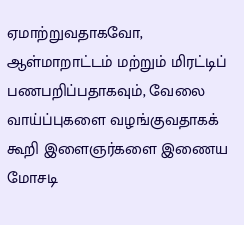ஏமாற்றுவதாகவோ, ஆள்மாறாட்டம் மற்றும் மிரட்டிப் பணபறிப்பதாகவும், வேலை வாய்ப்புகளை வழங்குவதாகக் கூறி இளைஞர்களை இணைய மோசடி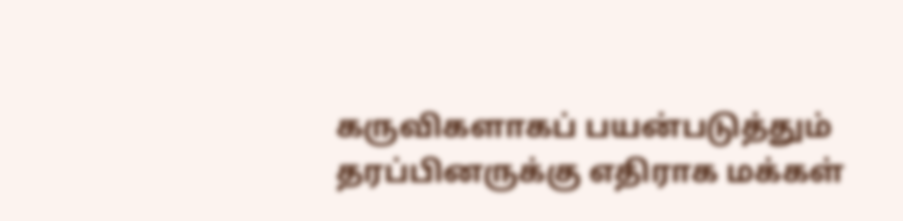கருவிகளாகப் பயன்படுத்தும் தரப்பினருக்கு எதிராக மக்கள்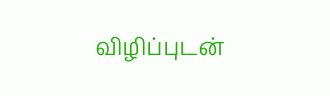விழிப்புடன்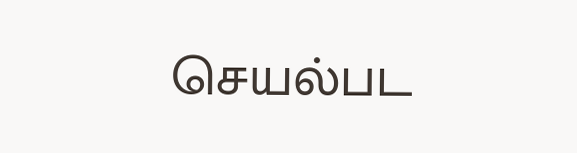செயல்பட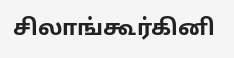சிலாங்கூர்கினி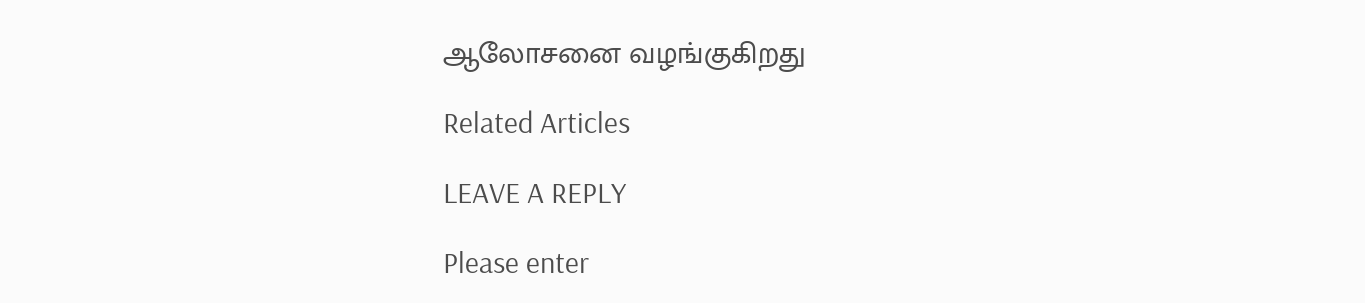ஆலோசனை வழங்குகிறது

Related Articles

LEAVE A REPLY

Please enter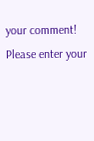your comment!
Please enter your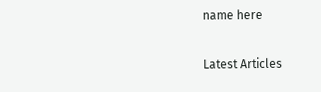name here

Latest Articles